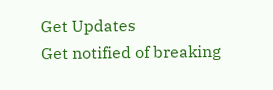Get Updates
Get notified of breaking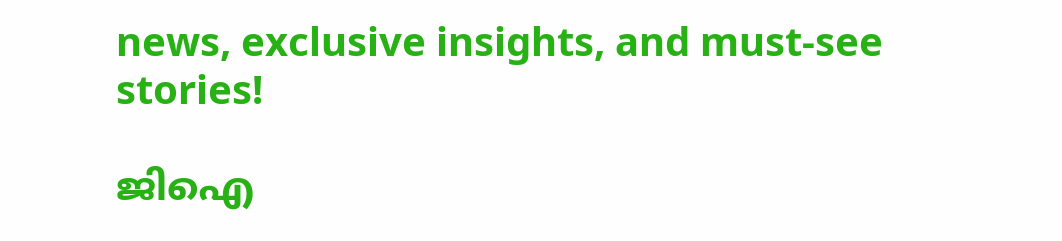news, exclusive insights, and must-see stories!

ജിഐ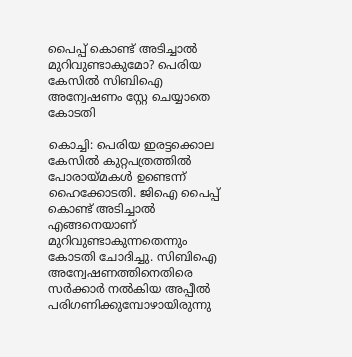പൈപ്പ് കൊണ്ട് അടിച്ചാല്‍ മുറിവുണ്ടാകുമോ? പെരിയ കേസില്‍ സിബിഐ അന്വേഷണം സ്റ്റേ ചെയ്യാതെ കോടതി

കൊച്ചി: പെരിയ ഇരട്ടക്കൊല കേസില്‍ കുറ്റപത്രത്തില്‍ പോരായ്മകള്‍ ഉണ്ടെന്ന് ഹൈക്കോടതി. ജിഐ പൈപ്പ് കൊണ്ട് അടിച്ചാല്‍ എങ്ങനെയാണ് മുറിവുണ്ടാകുന്നതെന്നും കോടതി ചോദിച്ചു. സിബിഐ അന്വേഷണത്തിനെതിരെ സര്‍ക്കാര്‍ നല്‍കിയ അപ്പീല്‍ പരിഗണിക്കുമ്പോഴായിരുന്നു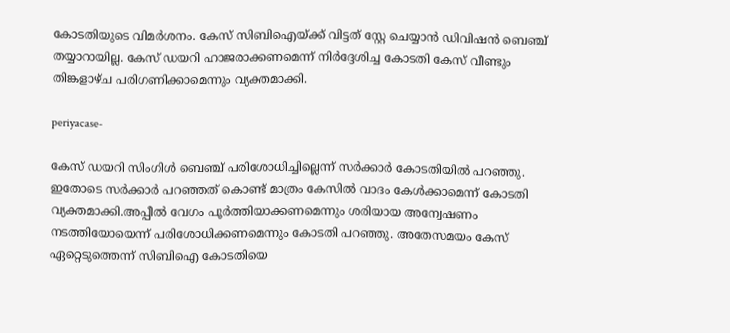കോടതിയുടെ വിമര്‍ശനം. കേസ് സിബിഐയ്ക്ക് വിട്ടത് സ്റ്റേ ചെയ്യാന്‍ ഡിവിഷന്‍ ബെഞ്ച് തയ്യാറായില്ല. കേസ് ഡയറി ഹാജരാക്കണമെന്ന് നിര്‍ദ്ദേശിച്ച കോടതി കേസ് വീണ്ടും തിങ്കളാഴ്ച പരിഗണിക്കാമെന്നും വ്യക്തമാക്കി.

periyacase-

കേസ് ഡയറി സിംഗിള്‍ ബെഞ്ച് പരിശോധിച്ചില്ലെന്ന് സര്‍ക്കാര്‍ കോടതിയില്‍ പറഞ്ഞു. ഇതോടെ സര്‍ക്കാര്‍ പറഞ്ഞത് കൊണ്ട് മാത്രം കേസില്‍ വാദം കേള്‍ക്കാമെന്ന് കോടതി വ്യക്തമാക്കി.അപ്പീല്‍ വേഗം പൂര്‍ത്തിയാക്കണമെന്നും ശരിയായ അന്വേഷണം നടത്തിയോയെന്ന് പരിശോധിക്കണമെന്നും കോടതി പറഞ്ഞു. അതേസമയം കേസ് ഏറ്റെടുത്തെന്ന് സിബിഐ കോടതിയെ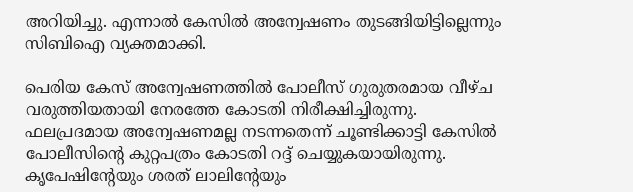അറിയിച്ചു. എന്നാല്‍ കേസില്‍ അന്വേഷണം തുടങ്ങിയിട്ടില്ലെന്നും സിബിഐ വ്യക്തമാക്കി.

പെരിയ കേസ് അന്വേഷണത്തില്‍ പോലീസ് ഗുരുതരമായ വീഴ്ച വരുത്തിയതായി നേരത്തേ കോടതി നിരീക്ഷിച്ചിരുന്നു. ഫലപ്രദമായ അന്വേഷണമല്ല നടന്നതെന്ന് ചൂണ്ടിക്കാട്ടി കേസില്‍ പോലീസിന്‍റെ കുറ്റപത്രം കോടതി റദ്ദ് ചെയ്യുകയായിരുന്നു. കൃപേഷിന്‍റേയും ശരത് ലാലിന്‍റേയും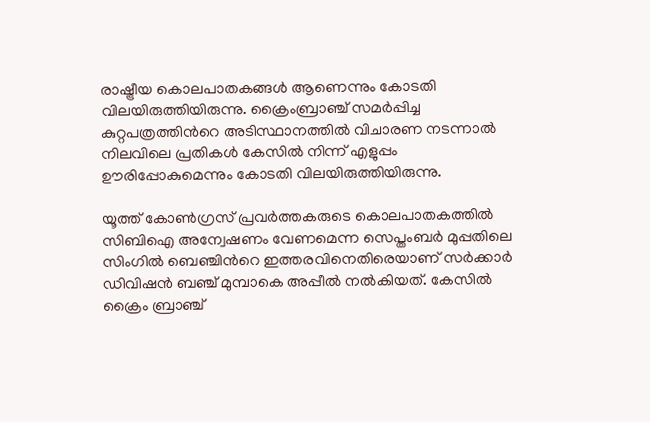രാഷ്ട്രീയ കൊലപാതകങ്ങള്‍ ആണെന്നും കോടതി വിലയിരുത്തിയിരുന്നു. ക്രൈംബ്രാഞ്ച് സമര്‍പ്പിച്ച കുറ്റപത്രത്തിന്‍റെ അടിസ്ഥാനത്തില്‍ വിചാരണ നടന്നാല്‍ നിലവിലെ പ്രതികള്‍ കേസില്‍ നിന്ന് എളുപ്പം ഊരിപ്പോകുമെന്നും കോടതി വിലയിരുത്തിയിരുന്നു.

യൂത്ത് കോണ്‍ഗ്രസ് പ്രവര്‍ത്തകരുടെ കൊലപാതകത്തില്‍ സിബിഐ അന്വേഷണം വേണമെന്ന സെപ്തംബര്‍ മുപ്പതിലെ സിംഗില്‍ ബെഞ്ചിന്‍റെ ഇത്തരവിനെതിരെയാണ് സര്‍ക്കാര്‍ ഡിവിഷന്‍ ബഞ്ച് മുമ്പാകെ അപ്പീല്‍ നല്‍കിയത്. കേസില്‍ ക്രൈം ബ്രാഞ്ച്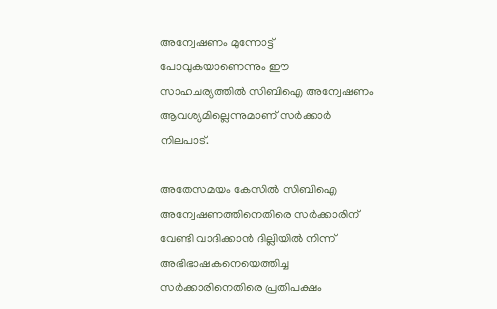അന്വേഷണം മുന്നോട്ട് പോവുകയാണെന്നും ഈ സാഹചര്യത്തില്‍ സിബിഐ അന്വേഷണം ആവശ്യമില്ലെന്നുമാണ് സര്‍ക്കാര്‍ നിലപാട്.

അതേസമയം കേസില്‍ സിബിഐ അന്വേഷണത്തിനെതിരെ സര്‍ക്കാരിന് വേണ്ടി വാദിക്കാന്‍ ദില്ലിയില്‍ നിന്ന് അഭിഭാഷകനെയെത്തിച്ച സര്‍ക്കാരിനെതിരെ പ്രതിപക്ഷം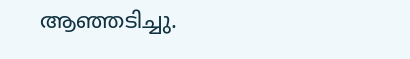ആഞ്ഞടിച്ചു.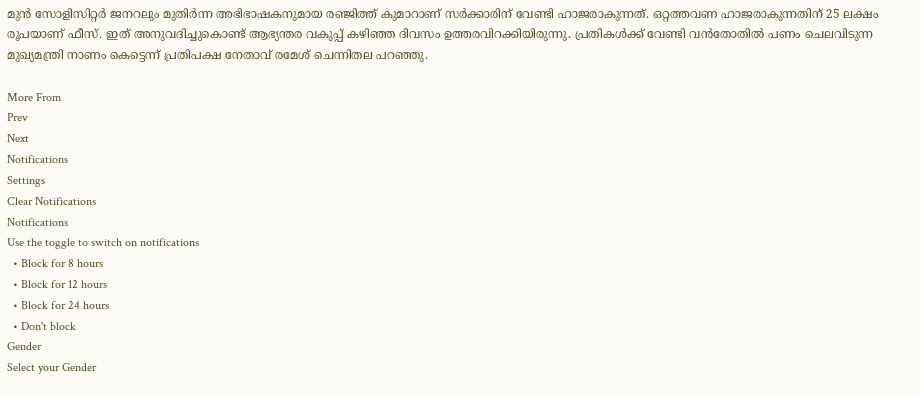മുന്‍ സോളിസിറ്റര്‍ ജനറലും മുതിര്‍ന്ന അഭിഭാഷകനുമായ രഞ്ജിത്ത് കുമാറാണ് സര്‍ക്കാരിന് വേണ്ടി ഹാജരാകുന്നത്. ഒറ്റത്തവണ ഹാജരാകുന്നതിന് 25 ലക്ഷം രൂപയാണ് ഫീസ്. ഇത് അനുവദിച്ചുകൊണ്ട് ആഭ്യന്തര വകുപ്പ് കഴിഞ്ഞ ദിവസം ഉത്തരവിറക്കിയിരുന്നു. പ്രതികള്‍ക്ക് വേണ്ടി വന്‍തോതില്‍ പണം ചെലവിടുന്ന മുഖ്യമന്ത്രി നാണം കെട്ടെന്ന് പ്രതിപക്ഷ നേതാവ് രമേശ് ചെന്നിതല പറഞ്ഞു.

More From
Prev
Next
Notifications
Settings
Clear Notifications
Notifications
Use the toggle to switch on notifications
  • Block for 8 hours
  • Block for 12 hours
  • Block for 24 hours
  • Don't block
Gender
Select your Gender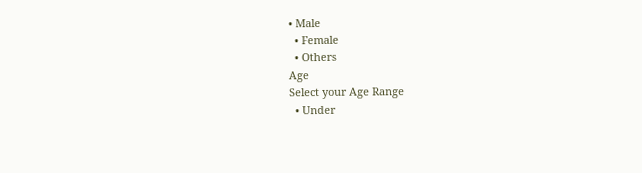• Male
  • Female
  • Others
Age
Select your Age Range
  • Under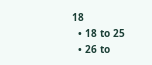18
  • 18 to 25
  • 26 to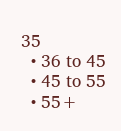35
  • 36 to 45
  • 45 to 55
  • 55+